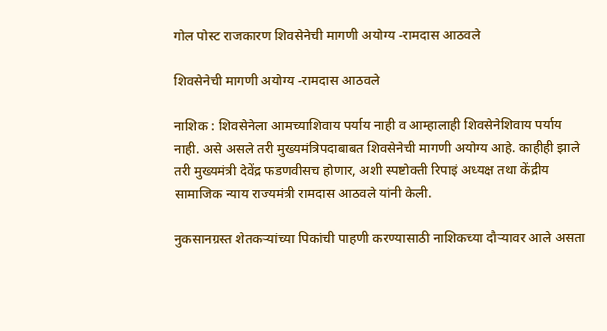गोल पोस्ट राजकारण शिवसेनेची मागणी अयोग्य -रामदास आठवले

शिवसेनेची मागणी अयोग्य -रामदास आठवले

नाशिक : शिवसेनेला आमच्याशिवाय पर्याय नाही व आम्हालाही शिवसेनेशिवाय पर्याय नाही. असे असले तरी मुख्यमंत्रिपदाबाबत शिवसेनेची मागणी अयोग्य आहे. काहीही झाले तरी मुख्यमंत्री देवेंद्र फडणवीसच होणार, अशी स्पष्टोक्ती रिपाइं अध्यक्ष तथा केंद्रीय सामाजिक न्याय राज्यमंत्री रामदास आठवले यांनी केली.

नुकसानग्रस्त शेतकऱ्यांच्या पिकांची पाहणी करण्यासाठी नाशिकच्या दौऱ्यावर आले असता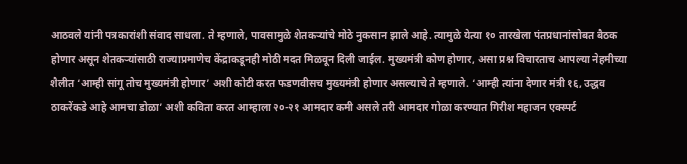आठवले यांनी पत्रकारांशी संवाद साधला. ते म्हणाले, पावसामुळे शेतकऱ्यांचे मोठे नुकसान झाले आहे. त्यामुळे येत्या १० तारखेला पंतप्रधानांसोबत बैठक होणार असून शेतकऱ्यांसाठी राज्याप्रमाणेच केंद्राकडूनही मोठी मदत मिळवून दिली जाईल. मुख्यमंत्री कोण होणार, असा प्रश्न विचारताच आपल्या नेहमीच्या शैलीत ‘आम्ही सांगू तोच मुख्यमंत्री होणार’ अशी कोटी करत फडणवीसच मुख्यमंत्री होणार असल्याचे ते म्हणाले. ‘आम्ही त्यांना देणार मंत्री १६, उद्धव ठाकरेंकडे आहे आमचा डोळा’ अशी कविता करत आम्हाला २०-२१ आमदार कमी असले तरी आमदार गोळा करण्यात गिरीश महाजन एक्स्पर्ट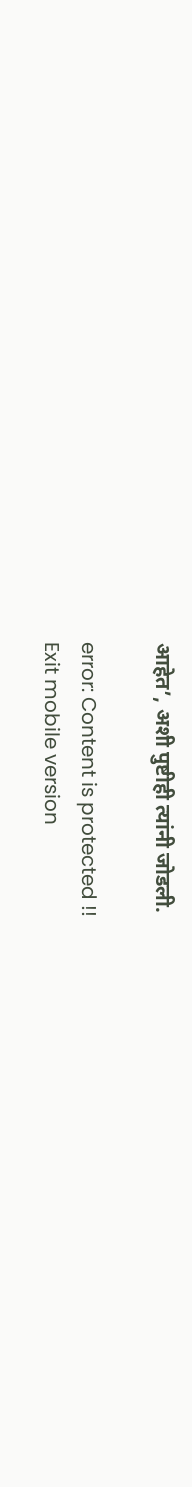आहेत’, अशी पुष्टीही त्यांनी जोडली.

error: Content is protected !!
Exit mobile version